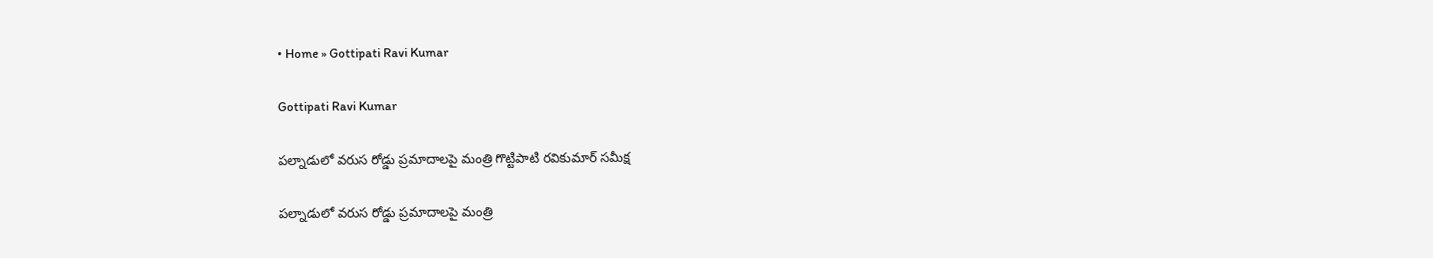• Home » Gottipati Ravi Kumar

Gottipati Ravi Kumar

పల్నాడులో వరుస రోడ్డు ప్రమాదాలపై మంత్రి గొట్టిపాటి రవికుమార్ సమీక్ష

పల్నాడులో వరుస రోడ్డు ప్రమాదాలపై మంత్రి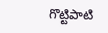గొట్టిపాటి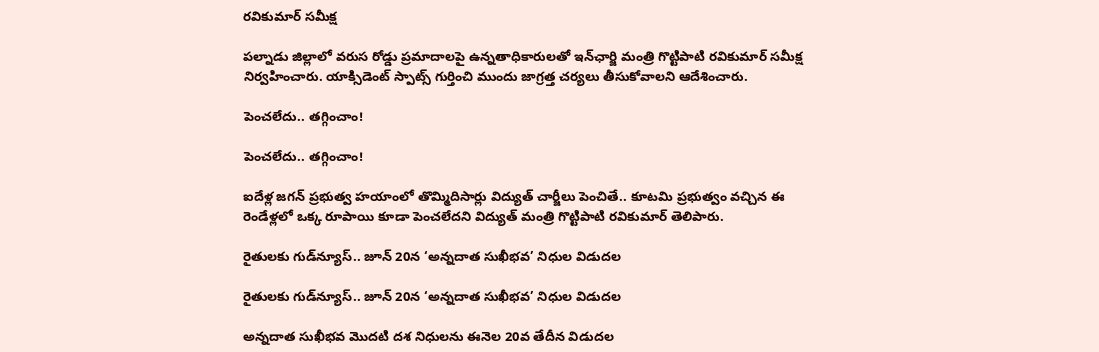రవికుమార్ సమీక్ష

పల్నాడు జిల్లాలో వరుస రోడ్డు ప్రమాదాలపై ఉన్నతాధికారులతో ఇన్‌ఛార్జి మంత్రి గొట్టిపాటి రవికుమార్ సమీక్ష నిర్వహించారు. యాక్సిడెంట్ స్పాట్స్ గుర్తించి ముందు జాగ్రత్త చర్యలు తీసుకోవాలని ఆదేశించారు.

పెంచలేదు.. తగ్గించాం!

పెంచలేదు.. తగ్గించాం!

ఐదేళ్ల జగన్‌ ప్రభుత్వ హయాంలో తొమ్మిదిసార్లు విద్యుత్‌ చార్జీలు పెంచితే.. కూటమి ప్రభుత్వం వచ్చిన ఈ రెండేళ్లలో ఒక్క రూపాయి కూడా పెంచలేదని విద్యుత్‌ మంత్రి గొట్టిపాటి రవికుమార్‌ తెలిపారు.

రైతులకు గుడ్‌న్యూస్.. జూన్ 20న ‘అన్నదాత సుఖీభవ’ నిధుల విడుదల

రైతులకు గుడ్‌న్యూస్.. జూన్ 20న ‘అన్నదాత సుఖీభవ’ నిధుల విడుదల

అన్నదాత సుఖీభవ మొదటి దశ నిధులను ఈనెల 20వ తేదీన విడుదల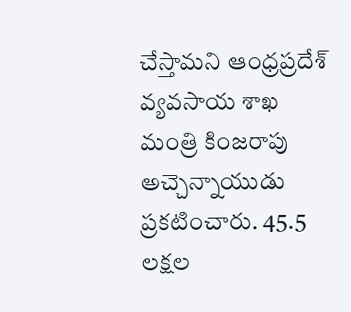చేస్తామని ఆంధ్రప్రదేశ్ వ్యవసాయ శాఖ మంత్రి కింజరాపు అచ్చెన్నాయుడు ప్రకటించారు. 45.5 లక్షల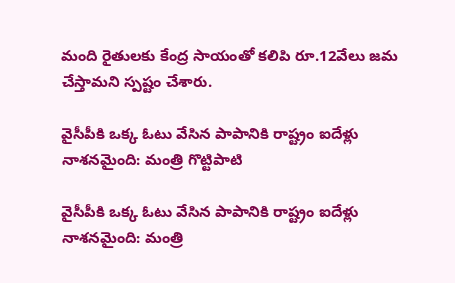మంది రైతులకు కేంద్ర సాయంతో కలిపి రూ.12వేలు జమ చేస్తామని స్పష్టం చేశారు.

వైసీపీకి ఒక్క ఓటు వేసిన పాపానికి రాష్ట్రం ఐదేళ్లు నాశనమైంది: మంత్రి గొట్టిపాటి

వైసీపీకి ఒక్క ఓటు వేసిన పాపానికి రాష్ట్రం ఐదేళ్లు నాశనమైంది: మంత్రి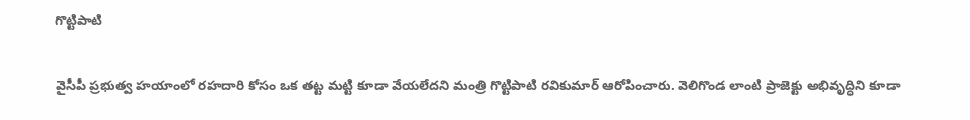గొట్టిపాటి

వైసీపీ ప్రభుత్వ హయాంలో రహదారి కోసం ఒక తట్ట మట్టి కూడా వేయలేదని మంత్రి గొట్టిపాటి రవికుమార్ ఆరోపించారు. వెలిగొండ లాంటి ప్రాజెక్టు అభివృద్ధిని కూడా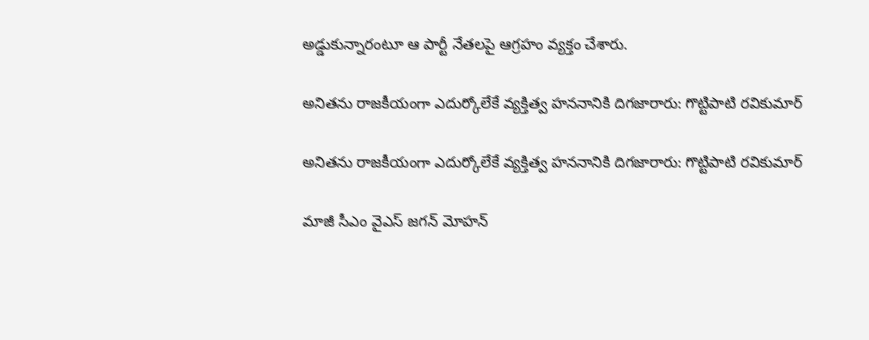అడ్డుకున్నారంటూ ఆ పార్టీ నేతలపై ఆగ్రహం వ్యక్తం చేశారు.

అనితను రాజకీయంగా ఎదుర్కోలేకే వ్యక్తిత్వ హననానికి దిగజారారు: గొట్టిపాటి రవికుమార్

అనితను రాజకీయంగా ఎదుర్కోలేకే వ్యక్తిత్వ హననానికి దిగజారారు: గొట్టిపాటి రవికుమార్

మాజీ సీఎం వైఎస్ జగన్‌ మోహన్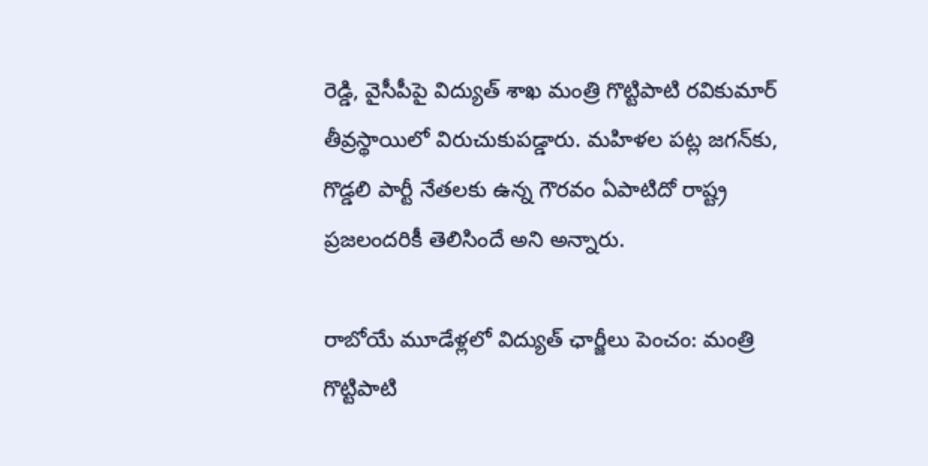రెడ్డి, వైసీపీపై విద్యుత్ శాఖ మంత్రి గొట్టిపాటి రవికుమార్ తీవ్రస్థాయిలో విరుచుకుపడ్డారు. మహిళల పట్ల జగన్‌కు, గొడ్డలి పార్టీ నేతలకు ఉన్న గౌరవం ఏపాటిదో రాష్ట్ర ప్రజలందరికీ తెలిసిందే అని అన్నారు.

రాబోయే మూడేళ్లలో విద్యుత్ ఛార్జీలు పెంచం: మంత్రి గొట్టిపాటి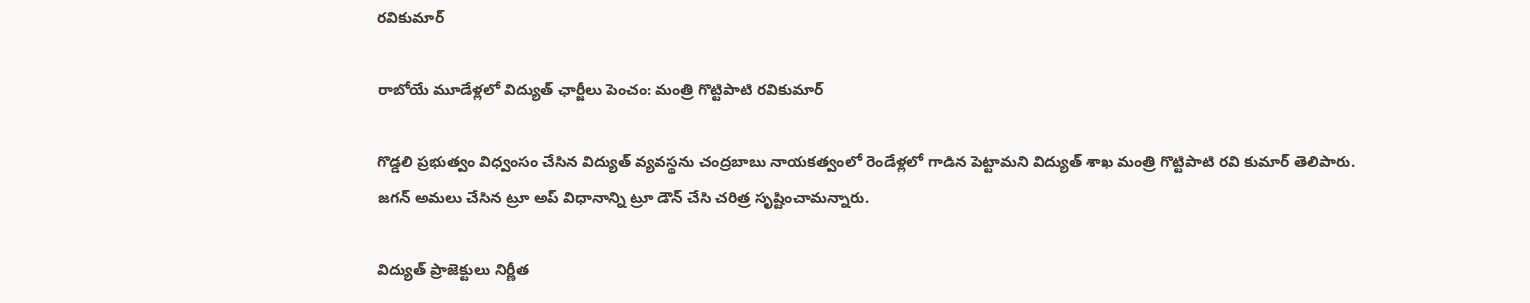రవికుమార్

రాబోయే మూడేళ్లలో విద్యుత్ ఛార్జీలు పెంచం: మంత్రి గొట్టిపాటి రవికుమార్

గొడ్డలి ప్రభుత్వం విధ్వంసం చేసిన విద్యుత్ వ్యవస్థను చంద్రబాబు నాయకత్వంలో రెండేళ్లలో గాడిన పెట్టామని విద్యుత్ శాఖ మంత్రి గొట్టిపాటి రవి కుమార్ తెలిపారు. జగన్ అమలు చేసిన ట్రూ అప్ విధానాన్ని ట్రూ డౌన్ చేసి చరిత్ర సృష్టించామన్నారు.

విద్యుత్ ప్రాజెక్టులు నిర్ణీత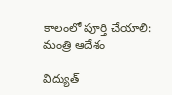కాలంలో పూర్తి చేయాలి: మంత్రి ఆదేశం

విద్యుత్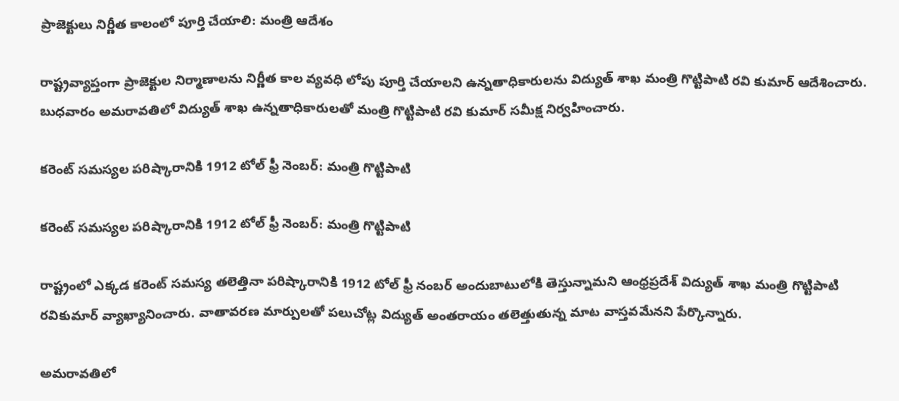ప్రాజెక్టులు నిర్ణీత కాలంలో పూర్తి చేయాలి: మంత్రి ఆదేశం

రాష్ట్రవ్యాప్తంగా ప్రాజెక్టుల నిర్మాణాలను నిర్ణీత కాల వ్యవధి లోపు పూర్తి చేయాలని ఉన్నతాధికారులను విద్యుత్ శాఖ మంత్రి గొట్టిపాటి రవి కుమార్ ఆదేశించారు. బుధవారం అమరావతిలో విద్యుత్ శాఖ ఉన్నతాధికారులతో మంత్రి గొట్టిపాటి రవి కుమార్ సమీక్ష నిర్వహించారు.

కరెంట్ సమస్యల పరిష్కారానికి 1912 టోల్ ఫ్రీ నెంబర్: మంత్రి గొట్టిపాటి

కరెంట్ సమస్యల పరిష్కారానికి 1912 టోల్ ఫ్రీ నెంబర్: మంత్రి గొట్టిపాటి

రాష్ట్రంలో ఎక్కడ కరెంట్ సమస్య తలెత్తినా పరిష్కారానికి 1912 టోల్ ఫ్రీ నంబర్ అందుబాటులోకి తెస్తున్నామని ఆంధ్రప్రదేశ్ విద్యుత్ శాఖ మంత్రి గొట్టిపాటి రవికుమార్ వ్యాఖ్యానించారు. వాతావరణ మార్పులతో పలుచోట్ల విద్యుత్ అంతరాయం తలెత్తుతున్న మాట వాస్తవమేనని పేర్కొన్నారు.

అమరావతిలో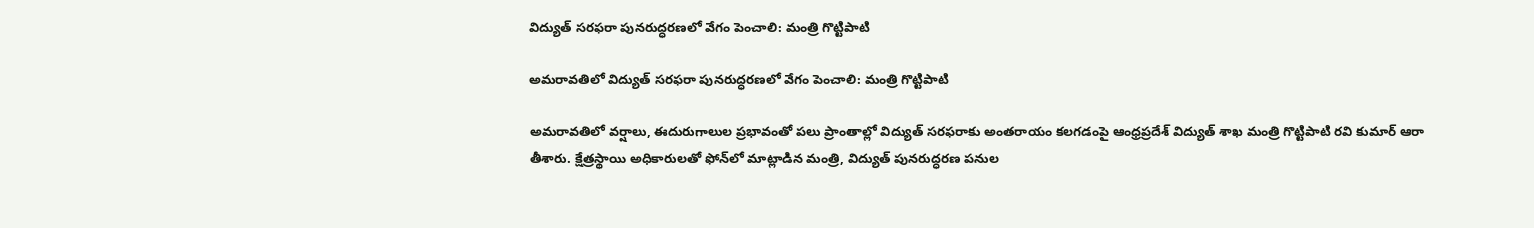విద్యుత్ సరఫరా పునరుద్ధరణలో వేగం పెంచాలి: మంత్రి గొట్టిపాటి

అమరావతిలో విద్యుత్ సరఫరా పునరుద్ధరణలో వేగం పెంచాలి: మంత్రి గొట్టిపాటి

అమరావతిలో వర్షాలు, ఈదురుగాలుల ప్రభావంతో పలు ప్రాంతాల్లో విద్యుత్ సరఫరాకు అంతరాయం కలగడంపై ఆంధ్రప్రదేశ్ విద్యుత్ శాఖ మంత్రి గొట్టిపాటి రవి కుమార్ ఆరా తీశారు. క్షేత్రస్థాయి అధికారులతో ఫోన్‌లో మాట్లాడిన మంత్రి, విద్యుత్ పునరుద్ధరణ పనుల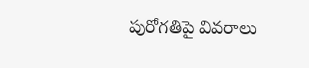పురోగతిపై వివరాలు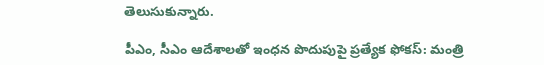తెలుసుకున్నారు.

పీఎం, సీఎం ఆదేశాలతో ఇంధన పొదుపుపై ప్రత్యేక ఫోకస్: మంత్రి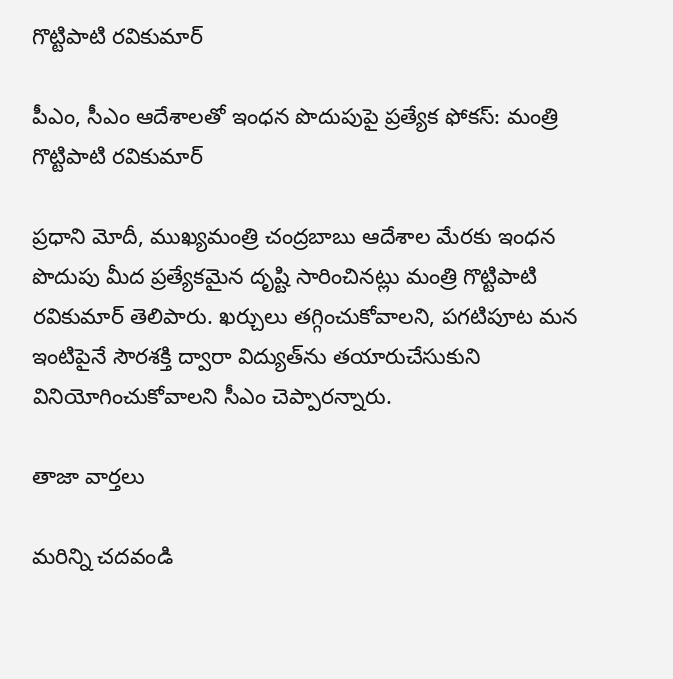గొట్టిపాటి రవికుమార్

పీఎం, సీఎం ఆదేశాలతో ఇంధన పొదుపుపై ప్రత్యేక ఫోకస్: మంత్రి గొట్టిపాటి రవికుమార్

ప్రధాని మోదీ, ముఖ్యమంత్రి చంద్రబాబు ఆదేశాల మేరకు ఇంధన పొదుపు మీద ప్రత్యేకమైన దృష్టి సారించినట్లు మంత్రి గొట్టిపాటి రవికుమార్ తెలిపారు. ఖర్చులు తగ్గించుకోవాలని, పగటిపూట మన ఇంటిపైనే సౌరశక్తి ద్వారా విద్యుత్‌ను తయారుచేసుకుని వినియోగించుకోవాలని సీఎం చెప్పారన్నారు.

తాజా వార్తలు

మరిన్ని చదవండి